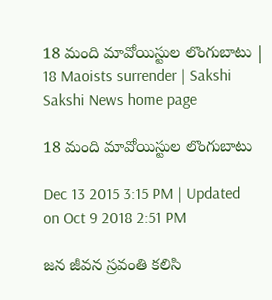18 మంది మావోయిస్టుల లొంగుబాటు | 18 Maoists surrender | Sakshi
Sakshi News home page

18 మంది మావోయిస్టుల లొంగుబాటు

Dec 13 2015 3:15 PM | Updated on Oct 9 2018 2:51 PM

జన జీవన స్రవంతి కలిసి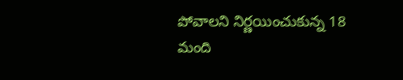పోవాలని నిర్ణయించుకున్న 18 మంది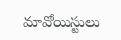మావోయిస్టులు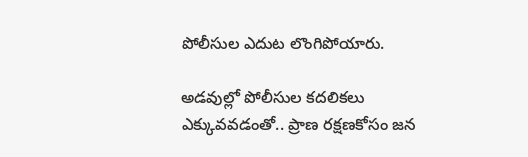పోలీసుల ఎదుట లొంగిపోయారు.

అడవుల్లో పోలీసుల కదలికలు ఎక్కువవడంతో.. ప్రాణ రక్షణకోసం జన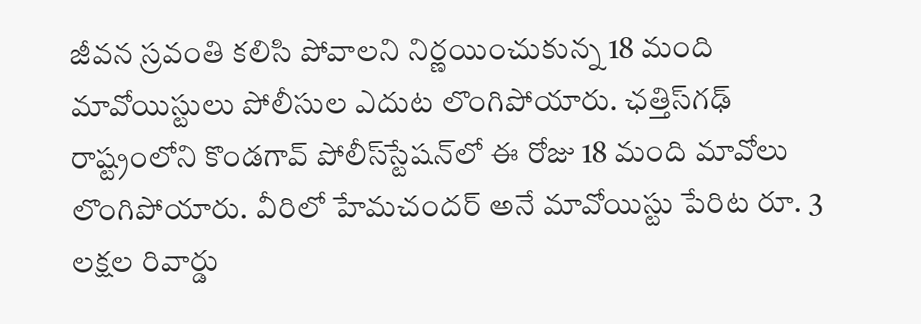జీవన స్రవంతి కలిసి పోవాలని నిర్ణయించుకున్న 18 మంది మావోయిస్టులు పోలీసుల ఎదుట లొంగిపోయారు. ఛత్తిస్‌గఢ్ రాష్ట్రంలోని కొండగావ్ పోలీస్‌స్టేషన్‌లో ఈ రోజు 18 మంది మావోలు లొంగిపోయారు. వీరిలో హేమచందర్ అనే మావోయిస్టు పేరిట రూ. 3 లక్షల రివార్డు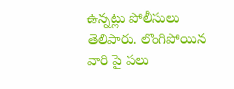ఉన్నట్లు పోలీసులు తెలిపారు. లొంగిపోయిన వారి పై పలు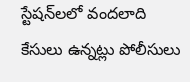స్టేషన్‌లలో వందలాది కేసులు ఉన్నట్లు పోలీసులు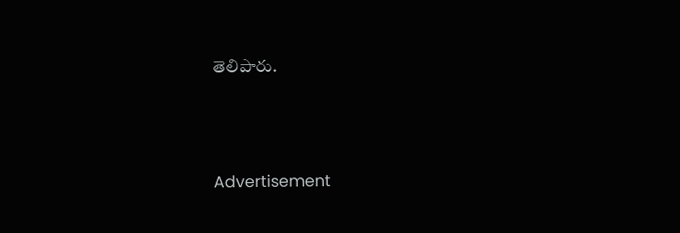తెలిపారు.





Advertisement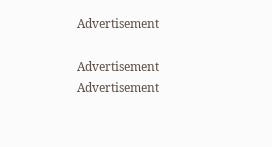Advertisement

Advertisement
Advertisement